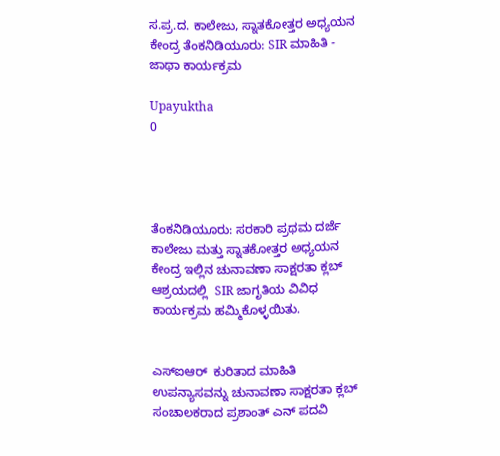ಸ.ಪ್ರ.ದ. ಕಾಲೇಜು, ಸ್ನಾತಕೋತ್ತರ ಅಧ್ಯಯನ ಕೇಂದ್ರ ತೆಂಕನಿಡಿಯೂರು: SIR ಮಾಹಿತಿ - ಜಾಥಾ ಕಾರ್ಯಕ್ರಮ

Upayuktha
0




ತೆಂಕನಿಡಿಯೂರು: ಸರಕಾರಿ ಪ್ರಥಮ ದರ್ಜೆ ಕಾಲೇಜು ಮತ್ತು ಸ್ನಾತಕೋತ್ತರ ಅಧ್ಯಯನ ಕೇಂದ್ರ ಇಲ್ಲಿನ ಚುನಾವಣಾ ಸಾಕ್ಷರತಾ ಕ್ಲಬ್ ಆಶ್ರಯದಲ್ಲಿ  SIR ಜಾಗೃತಿಯ ವಿವಿಧ ಕಾರ್ಯಕ್ರಮ ಹಮ್ಮಿಕೊಳ್ಳಯಿತು.


ಎಸ್‌ಐಆರ್‌  ಕುರಿತಾದ ಮಾಹಿತಿ ಉಪನ್ಯಾಸವನ್ನು ಚುನಾವಣಾ ಸಾಕ್ಷರತಾ ಕ್ಲಬ್ ಸಂಚಾಲಕರಾದ ಪ್ರಶಾಂತ್ ಎನ್ ಪದವಿ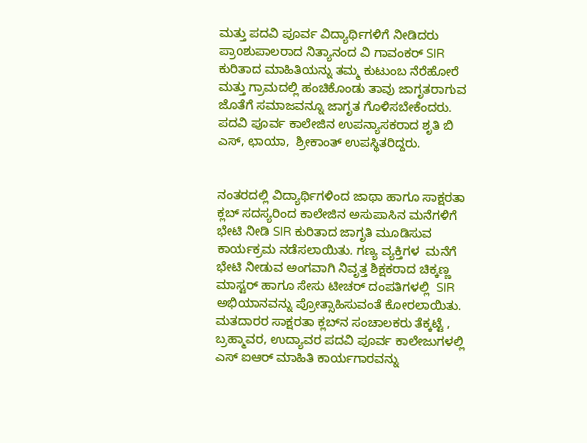ಮತ್ತು ಪದವಿ ಪೂರ್ವ ವಿದ್ಯಾರ್ಥಿಗಳಿಗೆ ನೀಡಿದರು ಪ್ರಾoಶುಪಾಲರಾದ ನಿತ್ಯಾನಂದ ವಿ ಗಾವಂಕರ್ SIR ಕುರಿತಾದ ಮಾಹಿತಿಯನ್ನು ತಮ್ಮ ಕುಟುಂಬ ನೆರೆಹೋರೆ ಮತ್ತು ಗ್ರಾಮದಲ್ಲಿ ಹಂಚಿಕೊಂಡು ತಾವು ಜಾಗೃತರಾಗುವ ಜೊತೆಗೆ ಸಮಾಜವನ್ನೂ ಜಾಗೃತ ಗೊಳಿಸಬೇಕೆಂದರು. ಪದವಿ ಪೂರ್ವ ಕಾಲೇಜಿನ ಉಪನ್ಯಾಸಕರಾದ ಶೃತಿ ಬಿ ಎಸ್, ಛಾಯಾ,  ಶ್ರೀಕಾಂತ್ ಉಪಸ್ಥಿತರಿದ್ದರು.


ನಂತರದಲ್ಲಿ ವಿದ್ಯಾರ್ಥಿಗಳಿಂದ ಜಾಥಾ ಹಾಗೂ ಸಾಕ್ಷರತಾ ಕ್ಲಬ್ ಸದಸ್ಯರಿಂದ ಕಾಲೇಜಿನ ಅಸುಪಾಸಿನ ಮನೆಗಳಿಗೆ ಭೇಟಿ ನೀಡಿ SIR ಕುರಿತಾದ ಜಾಗೃತಿ ಮೂಡಿಸುವ ಕಾರ್ಯಕ್ರಮ ನಡೆಸಲಾಯಿತು. ಗಣ್ಯ ವ್ಯಕ್ತಿಗಳ  ಮನೆಗೆ ಭೇಟಿ ನೀಡುವ ಅಂಗವಾಗಿ ನಿವೃತ್ತ ಶಿಕ್ಷಕರಾದ ಚಿಕ್ಕಣ್ಣ ಮಾಸ್ಟರ್‌ ಹಾಗೂ ಸೇಸು ಟೀಚರ್‌ ದಂಪತಿಗಳಲ್ಲಿ  SIR ಅಭಿಯಾನವನ್ನು ಪ್ರೋತ್ಸಾಹಿಸುವಂತೆ ಕೋರಲಾಯಿತು. ಮತದಾರರ ಸಾಕ್ಷರತಾ ಕ್ಲಬ್‌ನ ಸಂಚಾಲಕರು ತೆಕ್ಕಟ್ಟೆ , ಬ್ರಹ್ಮಾವರ, ಉದ್ಯಾವರ ಪದವಿ ಪೂರ್ವ ಕಾಲೇಜುಗಳಲ್ಲಿ ಎಸ್‌ ಐಆರ್‌ ಮಾಹಿತಿ ಕಾರ್ಯಗಾರವನ್ನು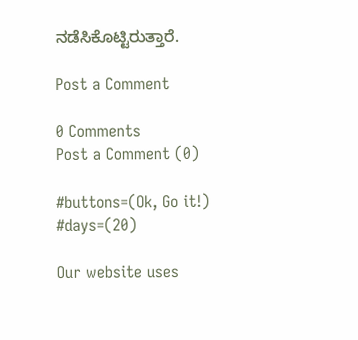ನಡೆಸಿಕೊಟ್ಟಿರುತ್ತಾರೆ.

Post a Comment

0 Comments
Post a Comment (0)

#buttons=(Ok, Go it!) #days=(20)

Our website uses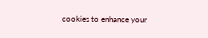cookies to enhance your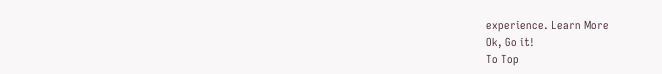experience. Learn More
Ok, Go it!
To Top